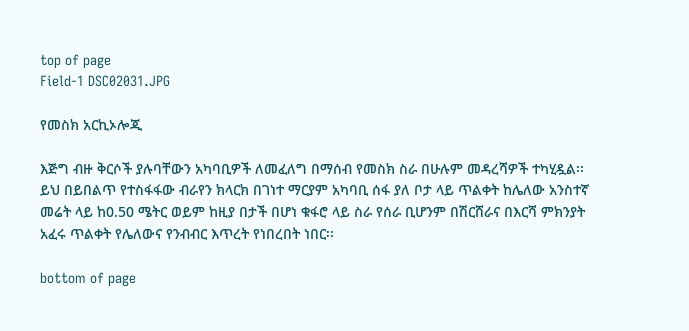top of page
Field-1 DSC02031.JPG

የመስክ አርኪኦሎጂ

እጅግ ብዙ ቅርሶች ያሉባቸውን አካባቢዎች ለመፈለግ በማሰብ የመስክ ስራ በሁሉም መዳረሻዎች ተካሂዷል፡፡ ይህ በይበልጥ የተስፋፋው ብራየን ክላርክ በገነተ ማርያም አካባቢ ሰፋ ያለ ቦታ ላይ ጥልቀት ከሌለው አንስተኛ መሬት ላይ ከ0.50 ሜትር ወይም ከዚያ በታች በሆነ ቁፋሮ ላይ ስራ የሰራ ቢሆንም በሽርሸራና በእርሻ ምክንያት አፈሩ ጥልቀት የሌለውና የንብብር እጥረት የነበረበት ነበር፡፡

bottom of page